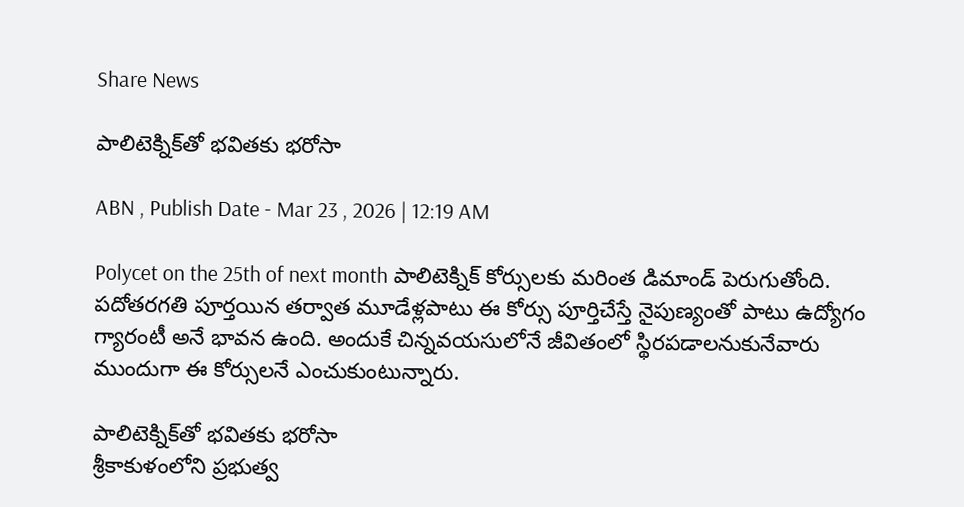Share News

పాలిటెక్నిక్‌తో భవితకు భరోసా

ABN , Publish Date - Mar 23 , 2026 | 12:19 AM

Polycet on the 25th of next month పాలిటెక్నిక్‌ కోర్సులకు మరింత డిమాండ్‌ పెరుగుతోంది. పదోతరగతి పూర్తయిన తర్వాత మూడేళ్లపాటు ఈ కోర్సు పూర్తిచేస్తే నైపుణ్యంతో పాటు ఉద్యోగం గ్యారంటీ అనే భావన ఉంది. అందుకే చిన్నవయసులోనే జీవితంలో స్థిరపడాలనుకునేవారు ముందుగా ఈ కోర్సులనే ఎంచుకుంటున్నారు.

పాలిటెక్నిక్‌తో భవితకు భరోసా
శ్రీకాకుళంలోని ప్రభుత్వ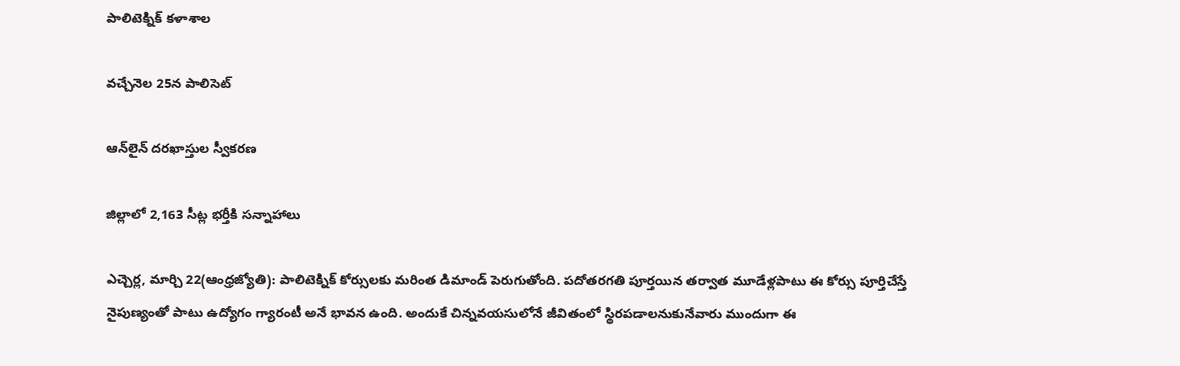పాలిటెక్నిక్‌ కళాశాల

వచ్చేనెల 25న పాలిసెట్‌

ఆన్‌లైన్‌ దరఖాస్తుల స్వీకరణ

జిల్లాలో 2,163 సీట్ల భర్తీకి సన్నాహాలు

ఎచ్చెర్ల, మార్చి 22(ఆంధ్రజ్యోతి): పాలిటెక్నిక్‌ కోర్సులకు మరింత డిమాండ్‌ పెరుగుతోంది. పదోతరగతి పూర్తయిన తర్వాత మూడేళ్లపాటు ఈ కోర్సు పూర్తిచేస్తే నైపుణ్యంతో పాటు ఉద్యోగం గ్యారంటీ అనే భావన ఉంది. అందుకే చిన్నవయసులోనే జీవితంలో స్థిరపడాలనుకునేవారు ముందుగా ఈ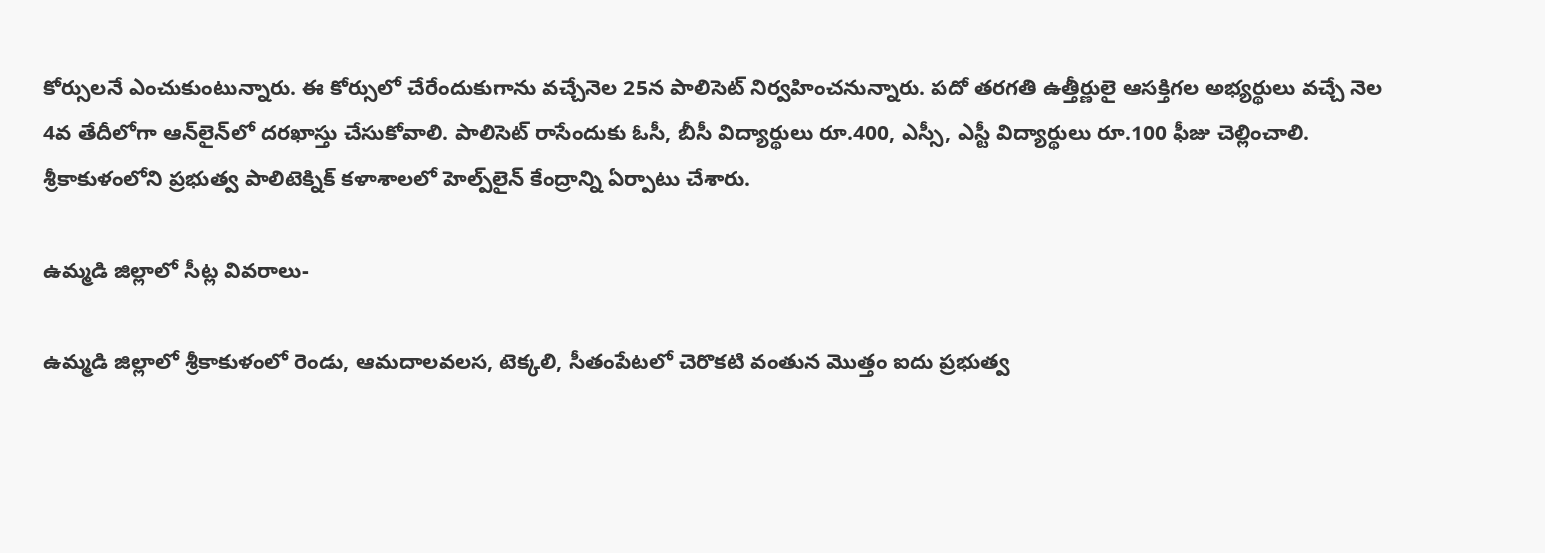కోర్సులనే ఎంచుకుంటున్నారు. ఈ కోర్సులో చేరేందుకుగాను వచ్చేనెల 25న పాలిసెట్‌ నిర్వహించనున్నారు. పదో తరగతి ఉత్తీర్ణులై ఆసక్తిగల అభ్యర్థులు వచ్చే నెల 4వ తేదీలోగా ఆన్‌లైన్‌లో దరఖాస్తు చేసుకోవాలి. పాలిసెట్‌ రాసేందుకు ఓసీ, బీసీ విద్యార్థులు రూ.400, ఎస్సీ, ఎస్టీ విద్యార్థులు రూ.100 ఫీజు చెల్లించాలి. శ్రీకాకుళంలోని ప్రభుత్వ పాలిటెక్నిక్‌ కళాశాలలో హెల్ప్‌లైన్‌ కేంద్రాన్ని ఏర్పాటు చేశారు.

ఉమ్మడి జిల్లాలో సీట్ల వివరాలు-

ఉమ్మడి జిల్లాలో శ్రీకాకుళంలో రెండు, ఆమదాలవలస, టెక్కలి, సీతంపేటలో చెరొకటి వంతున మొత్తం ఐదు ప్రభుత్వ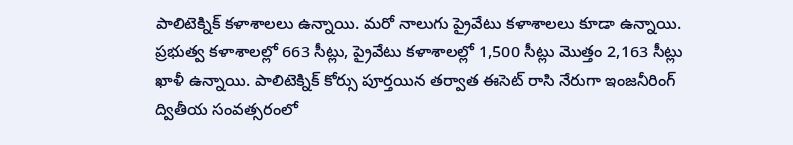పాలిటెక్నిక్‌ కళాశాలలు ఉన్నాయి. మరో నాలుగు ప్రైవేటు కళాశాలలు కూడా ఉన్నాయి. ప్రభుత్వ కళాశాలల్లో 663 సీట్లు, ప్రైవేటు కళాశాలల్లో 1,500 సీట్లు మొత్తం 2,163 సీట్లు ఖాళీ ఉన్నాయి. పాలిటెక్నిక్‌ కోర్సు పూర్తయిన తర్వాత ఈసెట్‌ రాసి నేరుగా ఇంజనీరింగ్‌ ద్వితీయ సంవత్సరంలో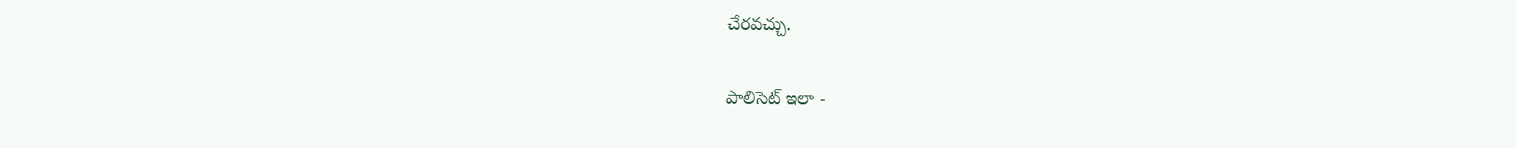చేరవచ్చు.

పాలిసెట్‌ ఇలా -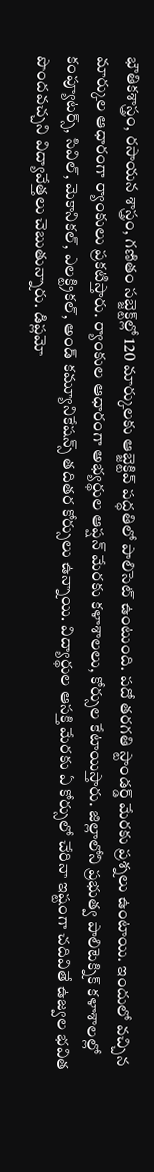భౌతికశాస్త్రం, రసాయన శాస్త్రం, గణితం సబ్జెక్ట్‌ల్లో 120 మార్కులకు ఆబ్జెక్టివ్‌ పద్ధతిలో పాలిసెట్‌ ఉంటుంది. పదో తరగతి స్టాండర్డ్‌ మేరకు ప్రశ్నలు ఉంటాయి. ఇందులో వచ్చిన మార్కుల ఆధారంగా ర్యాంకులు ప్రకటిస్తారు. ర్యాంకుల ఆధారంగా అభ్యర్థుల ఆప్షన్‌ మేరకు కళాశాలలు, కోర్సుల కేటాయిస్తారు. జిల్లాలోని ప్రభుత్వ పాలిటెక్నిక్‌ కళాశాలల్లో కంప్యూటర్స్‌, సివిల్‌, మెకానికల్‌, ఎలక్ట్రికల్‌, అండ్‌ కమ్యూనికేషన్స్‌ తదితర కోర్సులు ఉన్నాయి. విద్యార్థుల ఆసక్తి మేరకు ఏ కోర్సులో చేరినా ఇష్టంగా చదివితే ఉజ్వల భవిత పొందవచ్చని విద్యావేత్తలు చెబుతున్నారు. డిప్లమో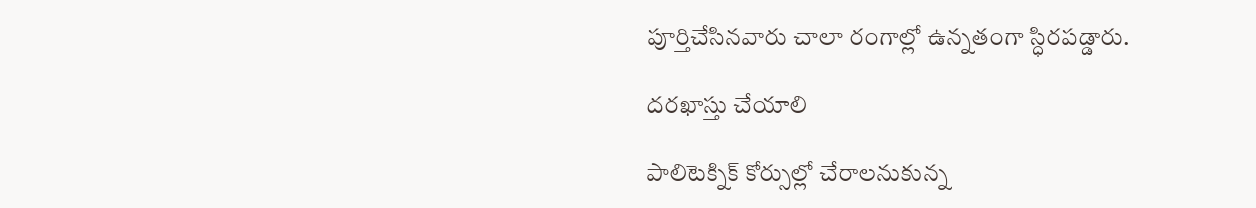పూర్తిచేసినవారు చాలా రంగాల్లో ఉన్నతంగా స్ధిరపడ్డారు.

దరఖాస్తు చేయాలి

పాలిటెక్నిక్‌ కోర్సుల్లో చేరాలనుకున్న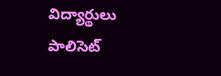విద్యార్థులు పాలిసెట్‌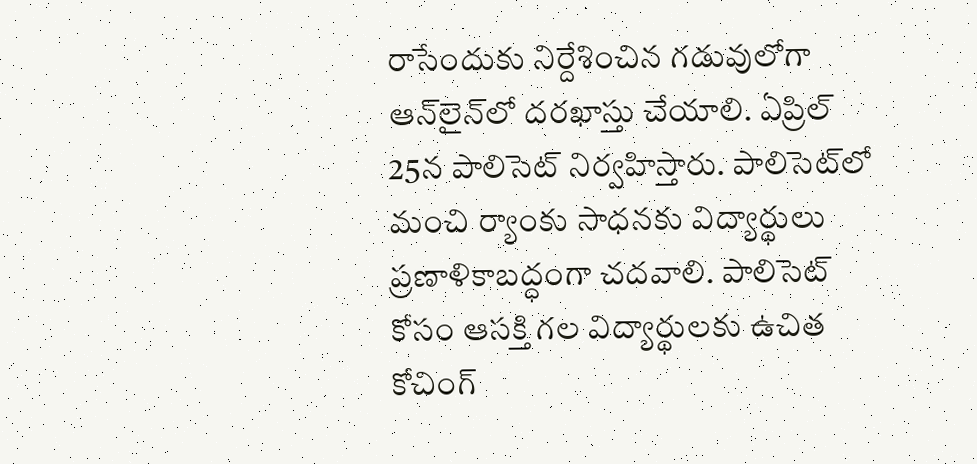రాసేందుకు నిర్దేశించిన గడువులోగా ఆన్‌లైన్‌లో దరఖాస్తు చేయాలి. ఏప్రిల్‌ 25న పాలిసెట్‌ నిర్వహిస్తారు. పాలిసెట్‌లో మంచి ర్యాంకు సాధనకు విద్యార్థులు ప్రణాళికాబద్ధంగా చదవాలి. పాలిసెట్‌ కోసం ఆసక్తి గల విద్యార్థులకు ఉచిత కోచింగ్‌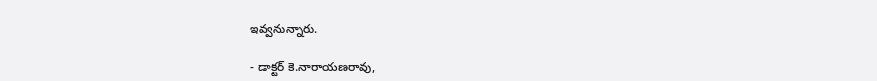ఇవ్వనున్నారు.

- డాక్టర్‌ కె.నారాయణరావు,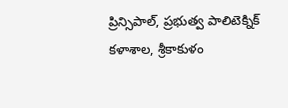ప్రిన్సిపాల్‌, ప్రభుత్వ పాలిటెక్నిక్‌ కళాశాల, శ్రీకాకుళం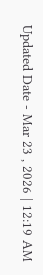Updated Date - Mar 23 , 2026 | 12:19 AM